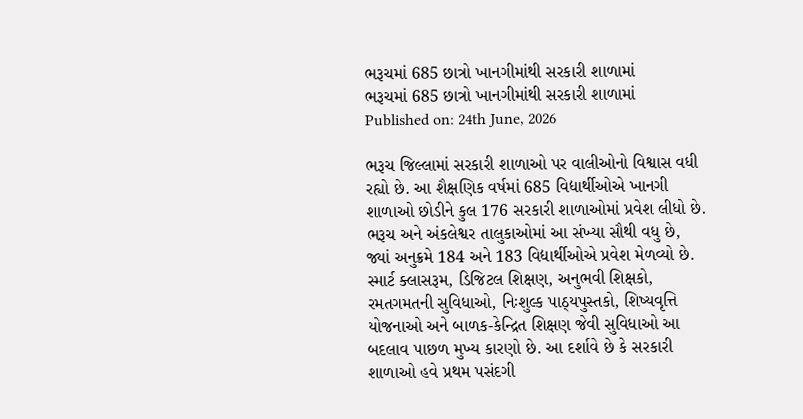ભરૂચમાં 685 છાત્રો ખાનગીમાંથી સરકારી શાળામાં
ભરૂચમાં 685 છાત્રો ખાનગીમાંથી સરકારી શાળામાં
Published on: 24th June, 2026

ભરૂચ જિલ્લામાં સરકારી શાળાઓ પર વાલીઓનો વિશ્વાસ વધી રહ્યો છે. આ શૈક્ષણિક વર્ષમાં 685 વિદ્યાર્થીઓએ ખાનગી શાળાઓ છોડીને કુલ 176 સરકારી શાળાઓમાં પ્રવેશ લીધો છે. ભરૂચ અને અંકલેશ્વર તાલુકાઓમાં આ સંખ્યા સૌથી વધુ છે, જ્યાં અનુક્રમે 184 અને 183 વિદ્યાર્થીઓએ પ્રવેશ મેળવ્યો છે. સ્માર્ટ ક્લાસરૂમ, ડિજિટલ શિક્ષણ, અનુભવી શિક્ષકો, રમતગમતની સુવિધાઓ, નિઃશુલ્ક પાઠ્યપુસ્તકો, શિષ્યવૃત્તિ યોજનાઓ અને બાળક-કેન્દ્રિત શિક્ષણ જેવી સુવિધાઓ આ બદલાવ પાછળ મુખ્ય કારણો છે. આ દર્શાવે છે કે સરકારી શાળાઓ હવે પ્રથમ પસંદગી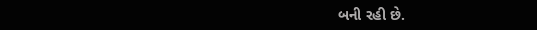બની રહી છે.